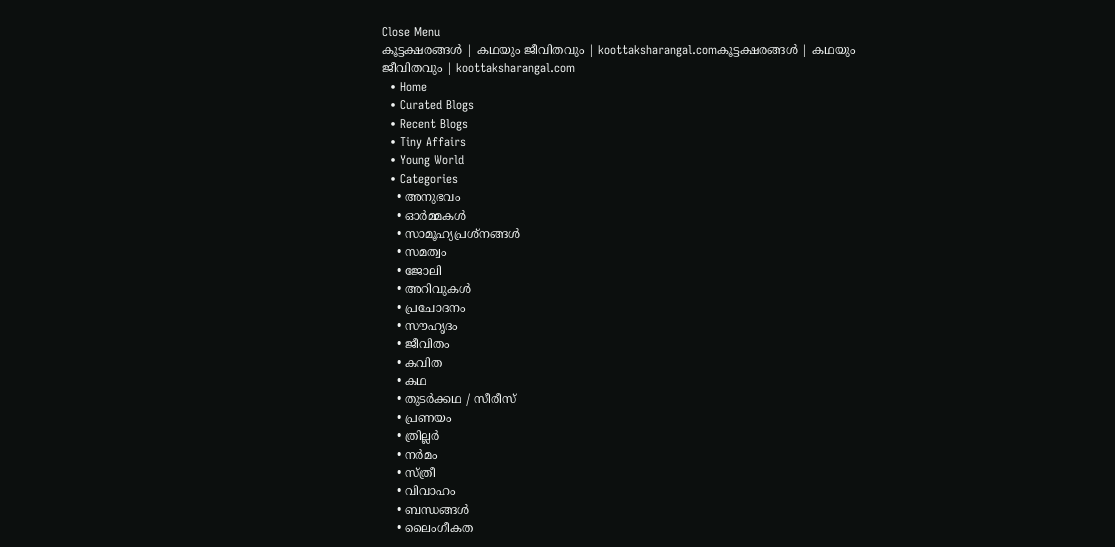Close Menu
കൂട്ടക്ഷരങ്ങൾ | കഥയും ജീവിതവും | koottaksharangal.comകൂട്ടക്ഷരങ്ങൾ | കഥയും ജീവിതവും | koottaksharangal.com
  • Home
  • Curated Blogs
  • Recent Blogs
  • Tiny Affairs
  • Young World
  • Categories
    • അനുഭവം
    • ഓർമ്മകൾ
    • സാമൂഹ്യപ്രശ്നങ്ങൾ
    • സമത്വം
    • ജോലി
    • അറിവുകൾ
    • പ്രചോദനം
    • സൗഹൃദം
    • ജീവിതം
    • കവിത
    • കഥ
    • തുടർക്കഥ / സീരീസ്
    • പ്രണയം
    • ത്രില്ലർ
    • നര്‍മം
    • സ്ത്രീ
    • വിവാഹം
    • ബന്ധങ്ങൾ
    • ലൈംഗീകത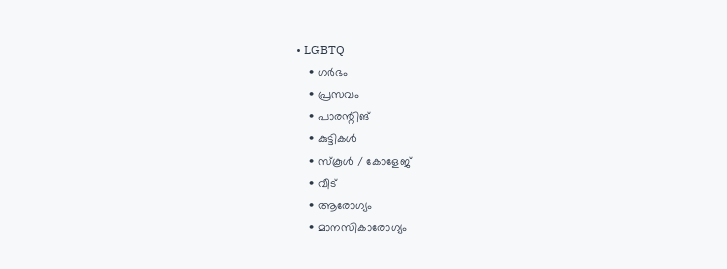• LGBTQ
    • ഗർഭം
    • പ്രസവം
    • പാരന്റിങ്
    • കുട്ടികൾ
    • സ്‌കൂൾ / കോളേജ്
    • വീട്
    • ആരോഗ്യം
    • മാനസികാരോഗ്യം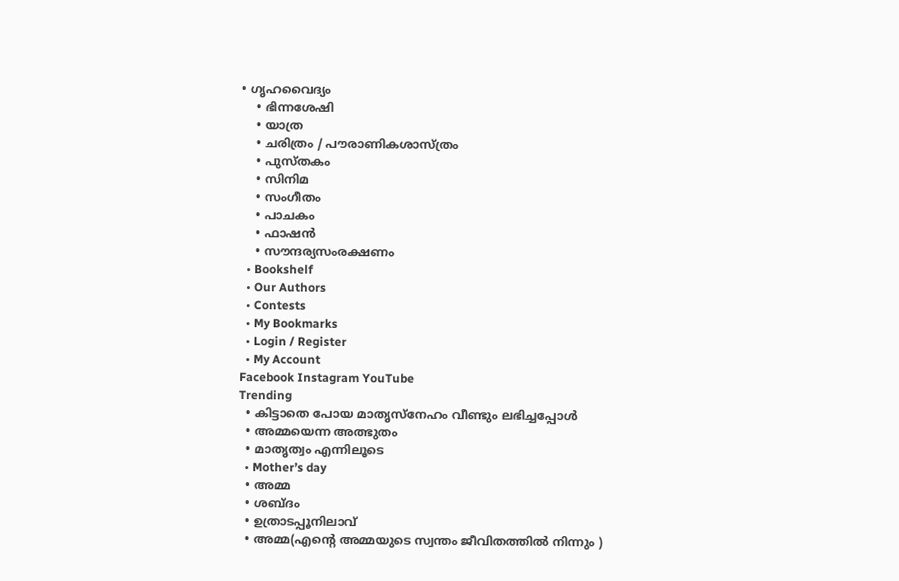• ഗൃഹവൈദ്യം
    • ഭിന്നശേഷി
    • യാത്ര
    • ചരിത്രം / പൗരാണികശാസ്ത്രം
    • പുസ്‌തകം
    • സിനിമ
    • സംഗീതം
    • പാചകം
    • ഫാഷൻ
    • സൗന്ദര്യസംരക്ഷണം
  • Bookshelf
  • Our Authors
  • Contests
  • My Bookmarks
  • Login / Register
  • My Account
Facebook Instagram YouTube
Trending
  • കിട്ടാതെ പോയ മാതൃസ്നേഹം വീണ്ടും ലഭിച്ചപ്പോൾ
  • അമ്മയെന്ന അത്ഭുതം
  • മാതൃത്വം എന്നിലൂടെ
  • Mother’s day
  • അമ്മ
  • ശബ്ദം
  • ഉത്രാടപ്പൂനിലാവ്
  • അമ്മ(എന്റെ അമ്മയുടെ സ്വന്തം ജീവിതത്തിൽ നിന്നും )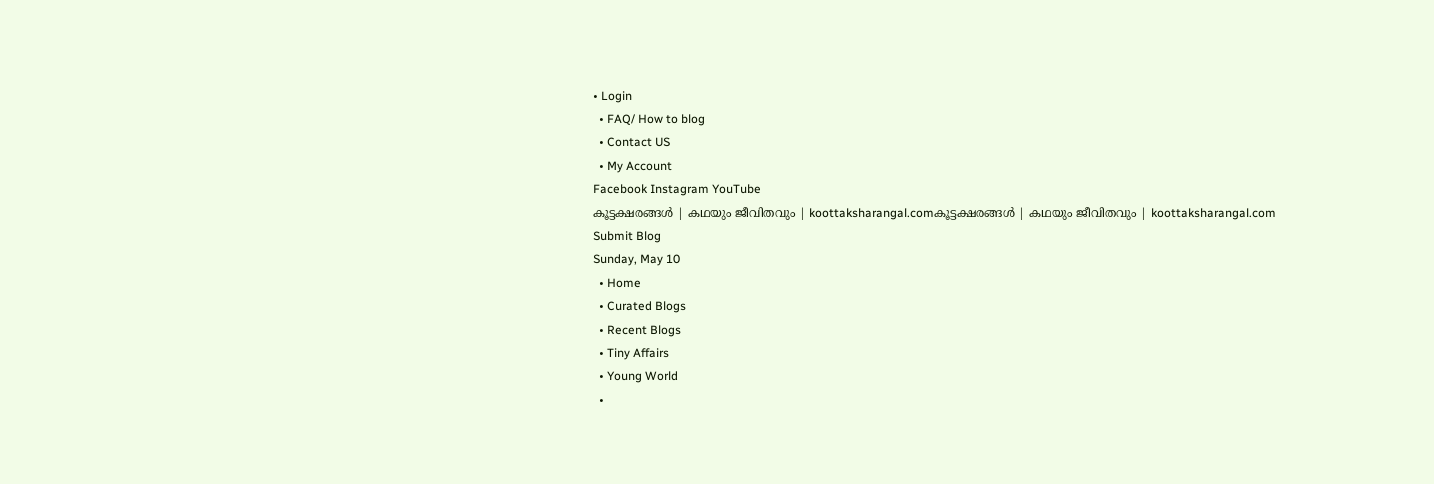• Login
  • FAQ/ How to blog
  • Contact US
  • My Account
Facebook Instagram YouTube
കൂട്ടക്ഷരങ്ങൾ | കഥയും ജീവിതവും | koottaksharangal.comകൂട്ടക്ഷരങ്ങൾ | കഥയും ജീവിതവും | koottaksharangal.com
Submit Blog
Sunday, May 10
  • Home
  • Curated Blogs
  • Recent Blogs
  • Tiny Affairs
  • Young World
  •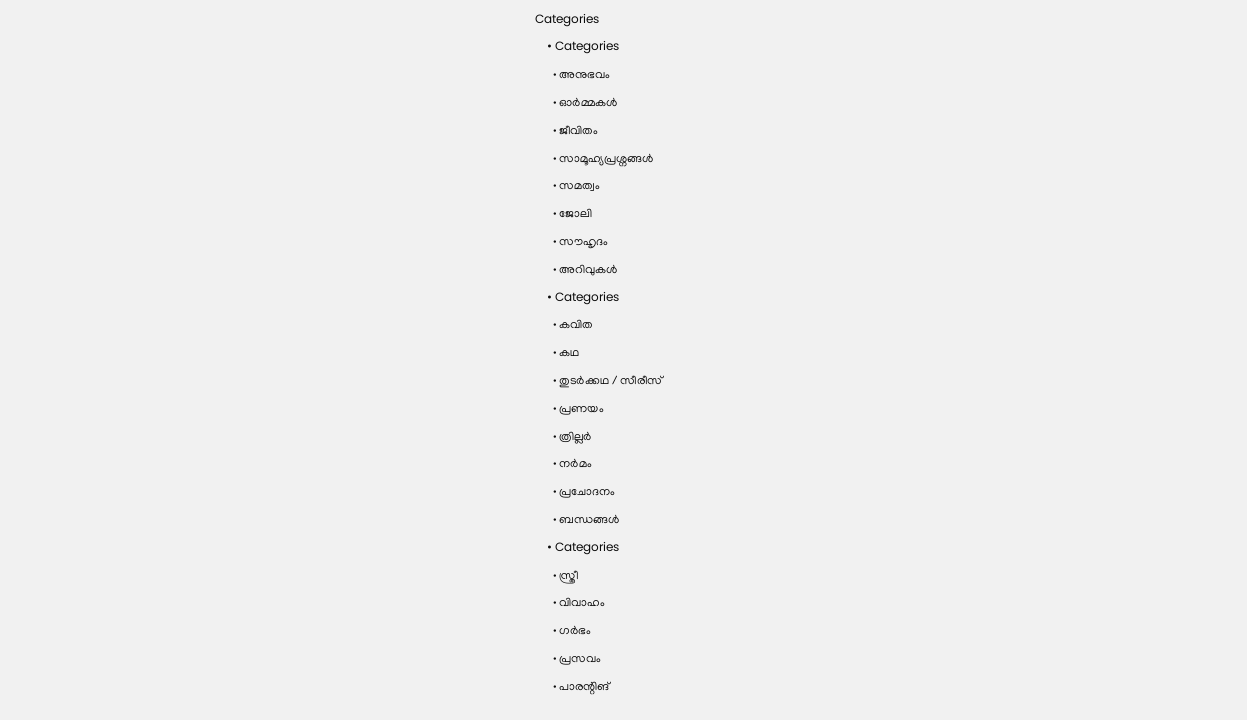Categories
    • Categories
      • അനുഭവം
      • ഓർമ്മകൾ
      • ജീവിതം
      • സാമൂഹ്യപ്രശ്നങ്ങൾ
      • സമത്വം
      • ജോലി
      • സൗഹൃദം
      • അറിവുകൾ
    • Categories
      • കവിത
      • കഥ
      • തുടർക്കഥ / സീരീസ്
      • പ്രണയം
      • ത്രില്ലർ
      • നര്‍മം
      • പ്രചോദനം
      • ബന്ധങ്ങൾ
    • Categories
      • സ്ത്രീ
      • വിവാഹം
      • ഗർഭം
      • പ്രസവം
      • പാരന്റിങ്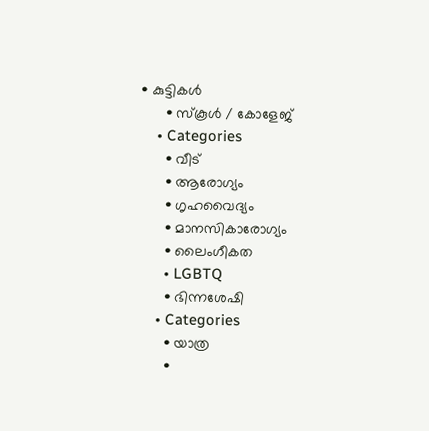• കുട്ടികൾ
      • സ്‌കൂൾ / കോളേജ്
    • Categories
      • വീട്
      • ആരോഗ്യം
      • ഗൃഹവൈദ്യം
      • മാനസികാരോഗ്യം
      • ലൈംഗീകത
      • LGBTQ
      • ഭിന്നശേഷി
    • Categories
      • യാത്ര
      •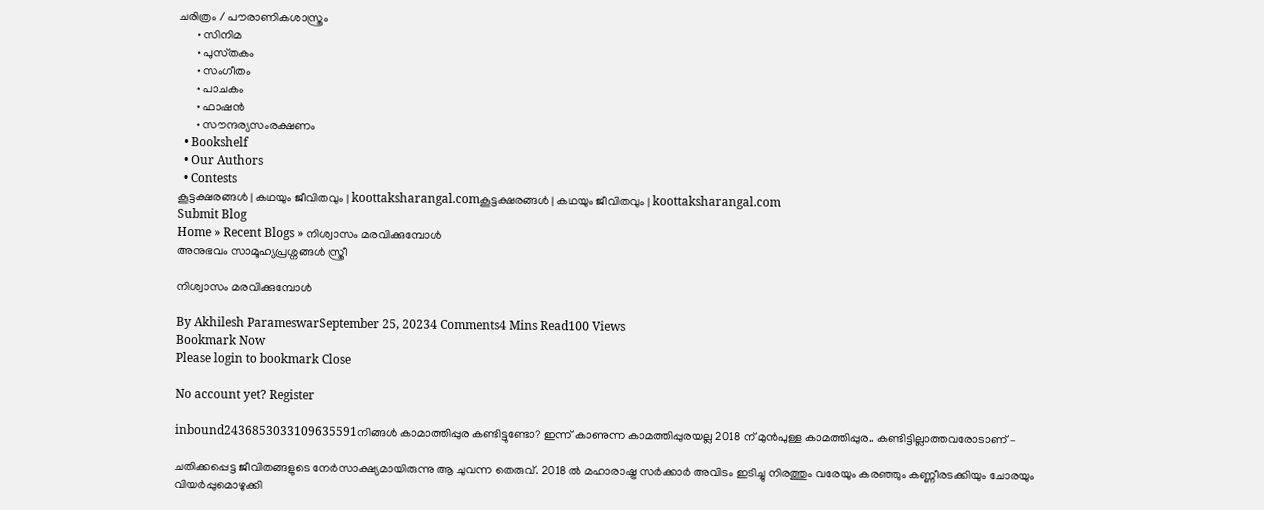ചരിത്രം / പൗരാണികശാസ്ത്രം
      • സിനിമ
      • പുസ്‌തകം
      • സംഗീതം
      • പാചകം
      • ഫാഷൻ
      • സൗന്ദര്യസംരക്ഷണം
  • Bookshelf
  • Our Authors
  • Contests
കൂട്ടക്ഷരങ്ങൾ | കഥയും ജീവിതവും | koottaksharangal.comകൂട്ടക്ഷരങ്ങൾ | കഥയും ജീവിതവും | koottaksharangal.com
Submit Blog
Home » Recent Blogs » നിശ്വാസം മരവിക്കുമ്പോൾ
അനുഭവം സാമൂഹ്യപ്രശ്നങ്ങൾ സ്ത്രീ

നിശ്വാസം മരവിക്കുമ്പോൾ

By Akhilesh ParameswarSeptember 25, 20234 Comments4 Mins Read100 Views
Bookmark Now
Please login to bookmark Close

No account yet? Register

inbound2436853033109635591നിങ്ങൾ കാമാത്തിപ്പുര കണ്ടിട്ടുണ്ടോ? ഇന്ന് കാണുന്ന കാമത്തിപ്പുരയല്ല 2018 ന് മുൻപുള്ള കാമത്തിപ്പുര.. കണ്ടിട്ടില്ലാത്തവരോടാണ് –

ചതിക്കപ്പെട്ട ജീവിതങ്ങളുടെ നേർസാക്ഷ്യമായിരുന്നു ആ ചുവന്ന തെരുവ്. 2018 ൽ മഹാരാഷ്ട്ര സർക്കാർ അവിടം ഇടിച്ചു നിരത്തും വരേയും കരഞ്ഞും കണ്ണീരടക്കിയും ചോരയും വിയർപ്പുമൊഴുക്കി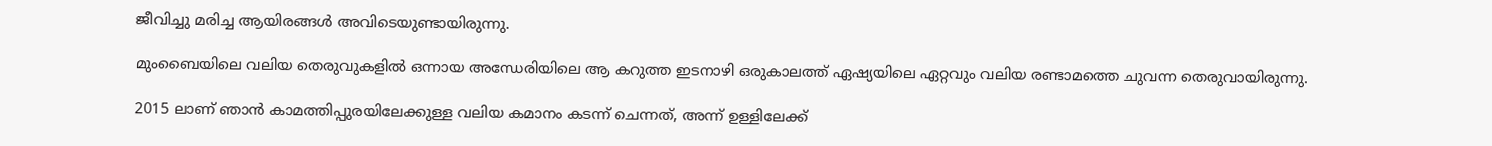ജീവിച്ചു മരിച്ച ആയിരങ്ങൾ അവിടെയുണ്ടായിരുന്നു.

മുംബൈയിലെ വലിയ തെരുവുകളിൽ ഒന്നായ അന്ധേരിയിലെ ആ കറുത്ത ഇടനാഴി ഒരുകാലത്ത് ഏഷ്യയിലെ ഏറ്റവും വലിയ രണ്ടാമത്തെ ചുവന്ന തെരുവായിരുന്നു.

2015 ലാണ് ഞാൻ കാമത്തിപ്പുരയിലേക്കുള്ള വലിയ കമാനം കടന്ന് ചെന്നത്, അന്ന് ഉള്ളിലേക്ക്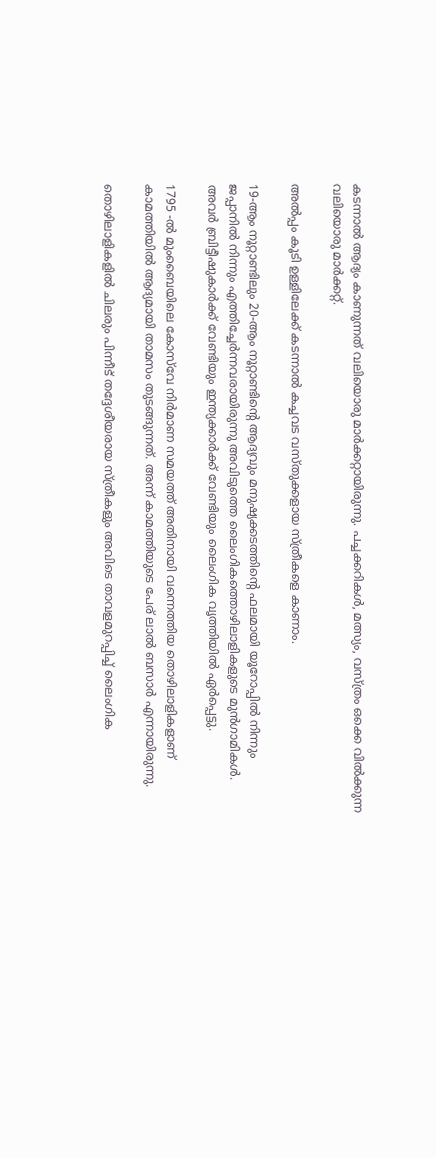കടന്നാൽ ആദ്യം കാണുന്നത് വലിയൊരു മാർക്കറ്റായിരുന്നു. പച്ചക്കറികൾ, മത്സ്യം, വസ്ത്രം ഒക്കെ വിൽക്കുന്ന വലിയൊരു മാർക്കറ്റ്.

അൽപ്പം കൂടി ഉള്ളിലേക്ക് കടന്നാൽ കച്ചവട വസ്തുക്കളായ സ്ത്രീകളെ കാണാം.

19-ആം നൂറ്റാണ്ടിലും 20-ആം നൂറ്റാണ്ടിന്റെ ആദ്യവും മനുഷ്യക്കടത്തിന്റെ ഫലമായി യൂറോപ്പിൽ നിന്നും ജപ്പാനിൽ നിന്നും എത്തിച്ചേർന്നവരായിരുന്നു അവിടുത്തെ ലൈംഗികത്തൊഴിലാളികളുടെ മുൻഗാമികൾ. അവർ ബ്രിട്ടീഷുകാർക്ക് വേണ്ടിയും ഇന്ത്യക്കാർക്ക് വേണ്ടിയും ലൈംഗിക വൃത്തിയിൽ ഏർപ്പെട്ടു.

1795 -ൽ മുംബൈയിലെ കോസ്‌വേ നിർമാണ സമയത്ത് അതിനായി വന്നെത്തിയ തൊഴിലാളികളാണ് കാമത്തിയിൽ ആദ്യമായി താമസം തുടങ്ങുന്നത്. അന്ന് കാമത്തിയുടെ പേര് ലാൽ ബസാർ എന്നായിരുന്നു.

തൊഴിലാളികളിൽ ചിലരും പിന്നീട് തദ്ദേശീയരായ സ്ത്രീകളും അവിടെ താവളമുറപ്പിച്ച് ലൈംഗിക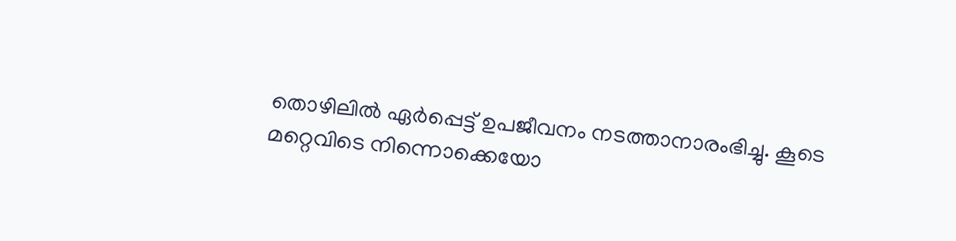തൊഴിലിൽ ഏർപ്പെട്ട് ഉപജീവനം നടത്താനാരംഭിച്ചു. കൂടെ മറ്റെവിടെ നിന്നൊക്കെയോ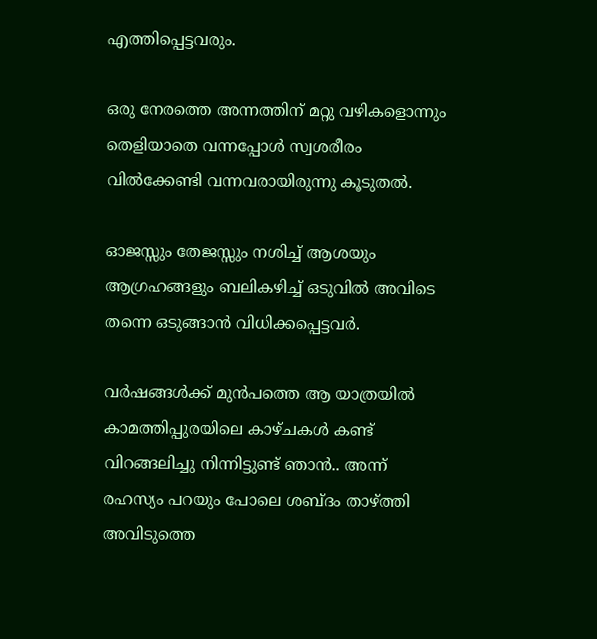എത്തിപ്പെട്ടവരും.

ഒരു നേരത്തെ അന്നത്തിന് മറ്റു വഴികളൊന്നും തെളിയാതെ വന്നപ്പോൾ സ്വശരീരം വിൽക്കേണ്ടി വന്നവരായിരുന്നു കൂടുതൽ.

ഓജസ്സും തേജസ്സും നശിച്ച് ആശയും ആഗ്രഹങ്ങളും ബലികഴിച്ച് ഒടുവിൽ അവിടെ തന്നെ ഒടുങ്ങാൻ വിധിക്കപ്പെട്ടവർ.

വർഷങ്ങൾക്ക് മുൻപത്തെ ആ യാത്രയിൽ കാമത്തിപ്പുരയിലെ കാഴ്ചകൾ കണ്ട് വിറങ്ങലിച്ചു നിന്നിട്ടുണ്ട് ഞാൻ.. അന്ന് രഹസ്യം പറയും പോലെ ശബ്ദം താഴ്ത്തി അവിടുത്തെ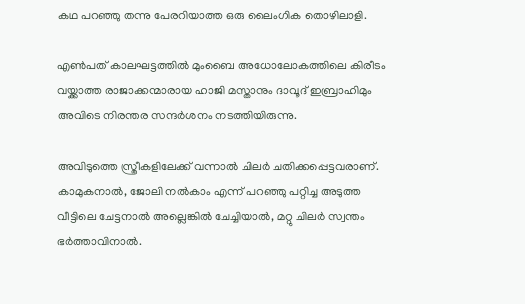കഥ പറഞ്ഞു തന്നു പേരറിയാത്ത ഒരു ലൈംഗിക തൊഴിലാളി.

എൺപത് കാലഘട്ടത്തിൽ മുംബൈ അധോലോകത്തിലെ കിരീടം വയ്ക്കാത്ത രാജാക്കന്മാരായ ഹാജി മസ്താനും ദാവൂദ് ഇബ്രാഹിമും അവിടെ നിരന്തര സന്ദർശനം നടത്തിയിരുന്നു.

അവിടുത്തെ സ്ത്രീകളിലേക്ക് വന്നാൽ ചിലർ ചതിക്കപ്പെട്ടവരാണ്. കാമുകനാൽ, ജോലി നൽകാം എന്ന് പറഞ്ഞു പറ്റിച്ച അടുത്ത വീട്ടിലെ ചേട്ടനാൽ അല്ലെങ്കിൽ ചേച്ചിയാൽ, മറ്റു ചിലർ സ്വന്തം ഭർത്താവിനാൽ.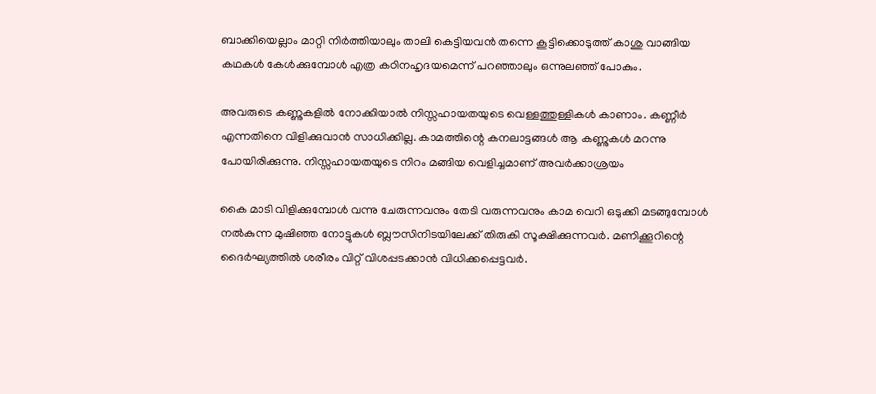ബാക്കിയെല്ലാം മാറ്റി നിർത്തിയാലും താലി കെട്ടിയവൻ തന്നെ കൂട്ടിക്കൊടുത്ത് കാശു വാങ്ങിയ കഥകൾ കേൾക്കുമ്പോൾ എത്ര കഠിനഹൃദയമെന്ന് പറഞ്ഞാലും ഒന്നുലഞ്ഞ് പോകും.

അവരുടെ കണ്ണുകളിൽ നോക്കിയാൽ നിസ്സഹായതയുടെ വെള്ളത്തുള്ളികൾ കാണാം. കണ്ണീർ എന്നതിനെ വിളിക്കുവാൻ സാധിക്കില്ല. കാമത്തിന്റെ കനലാട്ടങ്ങൾ ആ കണ്ണുകൾ മറന്നു പോയിരിക്കുന്നു. നിസ്സഹായതയുടെ നിറം മങ്ങിയ വെളിച്ചമാണ് അവർക്കാശ്രയം

കൈ മാടി വിളിക്കുമ്പോൾ വന്നു ചേരുന്നവനും തേടി വരുന്നവനും കാമ വെറി ഒടുക്കി മടങ്ങുമ്പോൾ നൽകുന്ന മുഷിഞ്ഞ നോട്ടുകൾ ബ്ലൗസിനിടയിലേക്ക് തിരുകി സൂക്ഷിക്കുന്നവർ. മണിക്കൂറിന്റെ ദൈർഘ്യത്തിൽ ശരീരം വിറ്റ് വിശപ്പടക്കാൻ വിധിക്കപ്പെട്ടവർ.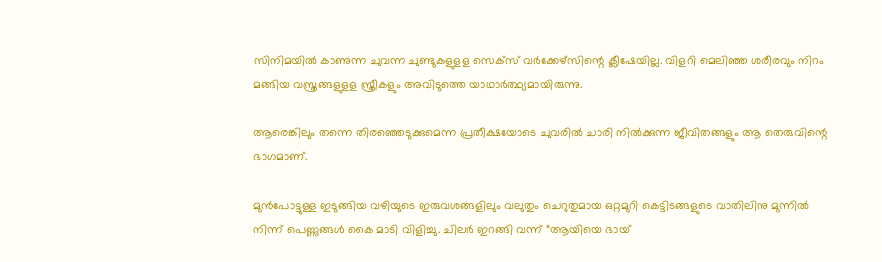സിനിമയിൽ കാണുന്ന ചുവന്ന ചുണ്ടുകളുളള സെക്സ് വർക്കേഴ്സിന്റെ ക്ലീഷേയില്ല. വിളറി മെലിഞ്ഞ ശരീരവും നിറം മങ്ങിയ വസ്ത്രങ്ങളുളള സ്ത്രീകളും അവിടുത്തെ യാഥാർത്ഥ്യമായിരുന്നു.

ആരെങ്കിലും തന്നെ തിരഞ്ഞെടുക്കുമെന്ന പ്രതീക്ഷയോടെ ചുവരിൽ ചാരി നിൽക്കുന്ന ജീവിതങ്ങളും ആ തെരുവിന്റെ ഭാഗമാണ്.

മുൻപോട്ടുള്ള ഇടുങ്ങിയ വഴിയുടെ ഇരുവശങ്ങളിലും വലുതും ചെറുതുമായ ഒറ്റമുറി കെട്ടിടങ്ങളുടെ വാതിലിനു മുന്നിൽ നിന്ന് പെണ്ണുങ്ങൾ കൈ മാടി വിളിച്ചു. ചിലർ ഇറങ്ങി വന്ന് “ആയിയെ ഭായ്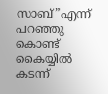സാബ്”എന്ന് പറഞ്ഞു കൊണ്ട് കൈയ്യിൽ കടന്ന്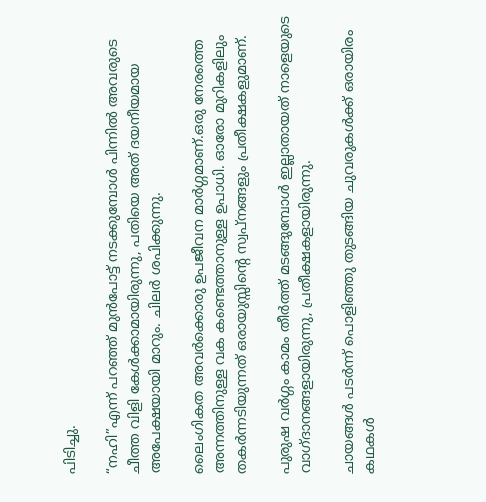പിടിച്ചു.

“നഹി”എന്ന് പറഞ്ഞ് മുൻപോട്ട് നടക്കുമ്പോൾ പിന്നിൽ അവരുടെ ചീത്ത വിളി കേൾക്കാമായിരുന്നു, പതിയെ അത് ദയനീയമായ അപേക്ഷയായി മാറും. ചിലർ ശപിക്കുന്നു.

ലൈംഗികത അവർക്കൊരു ഉപജീവന മാർഗ്ഗമാണ്.ഒരു നേരത്തെ അന്നത്തിനുള്ള വക കണ്ടെത്താനുള്ള ഉപാധി. ഓരോ മുറികളിലും തകര്‍ന്നടിയുന്നത് ഒരായുസ്സിന്റെ സ്വപ്നങ്ങളും പ്രതീക്ഷകളുമാണ്.

പുരുഷ വർഗ്ഗം കാമം തീര്‍ത്ത് മടങ്ങുമ്പോൾ ഇല്ലാതായത് നാളെയുടെ വാഗ്ദാനങ്ങളായിരുന്നു, പ്രതീക്ഷകളായിരുന്നു.

ചായങ്ങൾ പടർന്ന് പൊളിഞ്ഞു തുടങ്ങിയ ചുവരുകൾക്ക് ഒരായിരം കഥകള്‍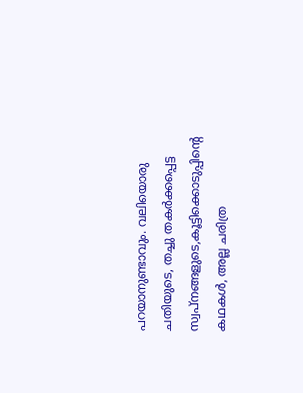പറയാനുണ്ടാവും. വലിയൊരു ചതിയുടെ, തച്ചു തകർക്കപ്പെട്ട സ്വപ്‌നങ്ങളുടെ,കൂട്ടിക്കൊടുപ്പിന്റെ കഥകൾ, അല്ല ചരിത്ര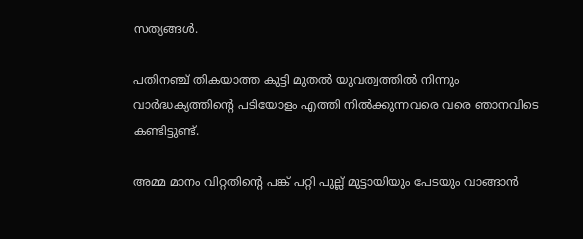സത്യങ്ങൾ.

പതിനഞ്ച് തികയാത്ത കുട്ടി മുതൽ യുവത്വത്തിൽ നിന്നും വാർദ്ധക്യത്തിന്റെ പടിയോളം എത്തി നിൽക്കുന്നവരെ വരെ ഞാനവിടെ കണ്ടിട്ടുണ്ട്.

അമ്മ മാനം വിറ്റതിന്റെ പങ്ക് പറ്റി പുല്ല് മുട്ടായിയും പേടയും വാങ്ങാൻ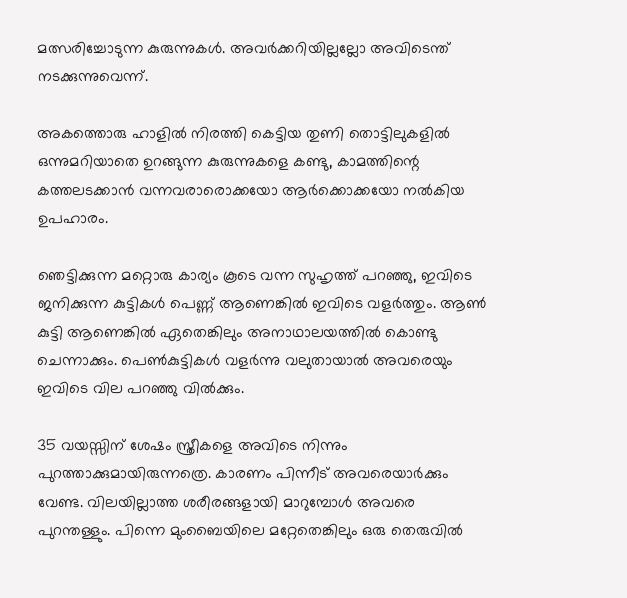മത്സരിച്ചോടുന്ന കുരുന്നുകൾ. അവർക്കറിയില്ലല്ലോ അവിടെന്ത് നടക്കുന്നുവെന്ന്.

അകത്തൊരു ഹാളിൽ നിരത്തി കെട്ടിയ തുണി തൊട്ടിലുകളിൽ ഒന്നുമറിയാതെ ഉറങ്ങുന്ന കുരുന്നുകളെ കണ്ടു, കാമത്തിന്റെ കത്തലടക്കാൻ വന്നവരാരൊക്കയോ ആർക്കൊക്കയോ നൽകിയ ഉപഹാരം.

ഞെട്ടിക്കുന്ന മറ്റൊരു കാര്യം കൂടെ വന്ന സുഹൃത്ത് പറഞ്ഞു, ഇവിടെ ജനിക്കുന്ന കുട്ടികൾ പെണ്ണ് ആണെങ്കിൽ ഇവിടെ വളർത്തും. ആൺ കുട്ടി ആണെങ്കിൽ ഏതെങ്കിലും അനാഥാലയത്തിൽ കൊണ്ടു ചെന്നാക്കും. പെൺകുട്ടികൾ വളർന്നു വലുതായാൽ അവരെയും ഇവിടെ വില പറഞ്ഞു വിൽക്കും.

35 വയസ്സിന് ശേഷം സ്ത്രീകളെ അവിടെ നിന്നും പുറത്താക്കുമായിരുന്നത്രെ. കാരണം പിന്നീട് അവരെയാർക്കും വേണ്ട. വിലയില്ലാത്ത ശരീരങ്ങളായി മാറുമ്പോൾ അവരെ പുറന്തള്ളും. പിന്നെ മുംബൈയിലെ മറ്റേതെങ്കിലും ഒരു തെരുവിൽ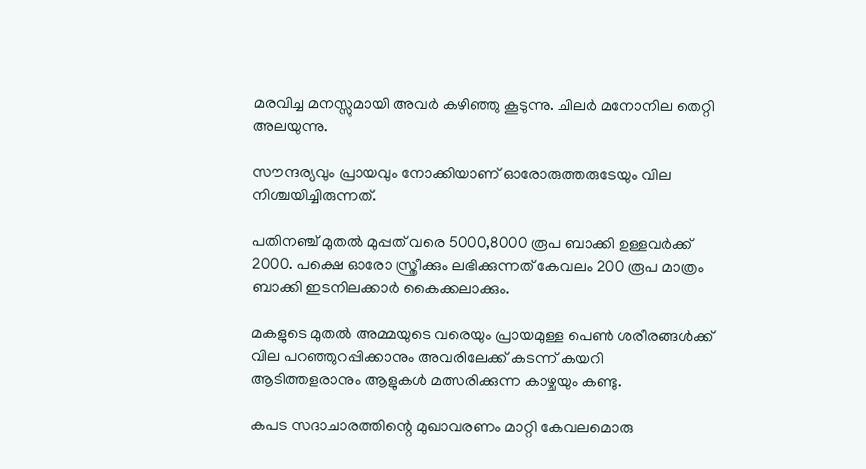മരവിച്ച മനസ്സുമായി അവർ കഴിഞ്ഞു കൂടുന്നു. ചിലർ മനോനില തെറ്റി അലയുന്നു.

സൗന്ദര്യവും പ്രായവും നോക്കിയാണ് ഓരോരുത്തരുടേയും വില നിശ്ചയിച്ചിരുന്നത്.

പതിനഞ്ച് മുതൽ മുപ്പത് വരെ 5000,8000 രൂപ ബാക്കി ഉള്ളവർക്ക് 2000. പക്ഷെ ഓരോ സ്ത്രീക്കും ലഭിക്കുന്നത് കേവലം 200 രൂപ മാത്രം ബാക്കി ഇടനിലക്കാർ കൈക്കലാക്കും.

മകളുടെ മുതൽ അമ്മയുടെ വരെയും പ്രായമുള്ള പെൺ ശരീരങ്ങൾക്ക് വില പറഞ്ഞുറപ്പിക്കാനും അവരിലേക്ക് കടന്ന് കയറി ആടിത്തളരാനും ആളുകൾ മത്സരിക്കുന്ന കാഴ്ചയും കണ്ടു.

കപട സദാചാരത്തിന്റെ മുഖാവരണം മാറ്റി കേവലമൊരു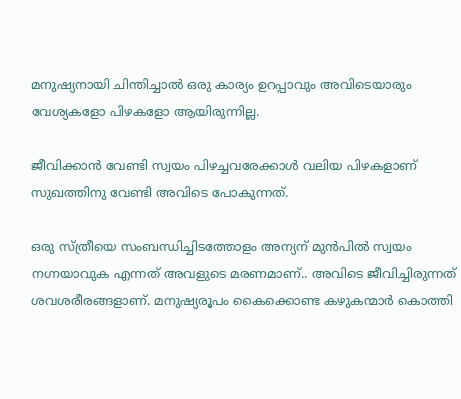മനുഷ്യനായി ചിന്തിച്ചാൽ ഒരു കാര്യം ഉറപ്പാവും അവിടെയാരും വേശ്യകളോ പിഴകളോ ആയിരുന്നില്ല.

ജീവിക്കാൻ വേണ്ടി സ്വയം പിഴച്ചവരേക്കാൾ വലിയ പിഴകളാണ് സുഖത്തിനു വേണ്ടി അവിടെ പോകുന്നത്.

ഒരു സ്ത്രീയെ സംബന്ധിച്ചിടത്തോളം അന്യന് മുൻപിൽ സ്വയം നഗ്നയാവുക എന്നത് അവളുടെ മരണമാണ്.. അവിടെ ജീവിച്ചിരുന്നത് ശവശരീരങ്ങളാണ്. മനുഷ്യരൂപം കൈക്കൊണ്ട കഴുകന്മാർ കൊത്തി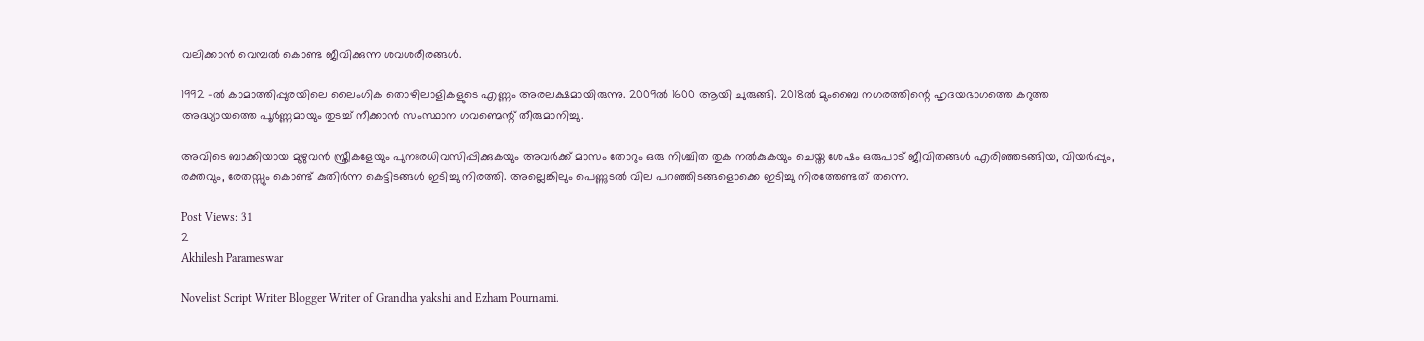വലിക്കാൻ വെമ്പൽ കൊണ്ട ജീവിക്കുന്ന ശവശരീരങ്ങൾ.

1992 -ൽ കാമാത്തിപ്പുരയിലെ ലൈംഗിക തൊഴിലാളികളുടെ എണ്ണം അരലക്ഷമായിരുന്നു. 2009ൽ 1600 ആയി ചുരുങ്ങി. 2018ൽ മുംബൈ നഗരത്തിന്റെ ഹൃദയഭാഗത്തെ കറുത്ത അദ്ധ്യായത്തെ പൂർണ്ണമായും തുടച്ച് നീക്കാൻ സംസ്ഥാന ഗവണ്മെന്റ് തീരുമാനിച്ചു.

അവിടെ ബാക്കിയായ മുഴുവൻ സ്ത്രീകളേയും പുനഃരധിവസിപ്പിക്കുകയും അവർക്ക് മാസം തോറും ഒരു നിശ്ചിത തുക നൽകുകയും ചെയ്ത ശേഷം ഒരുപാട് ജീവിതങ്ങൾ എരിഞ്ഞടങ്ങിയ, വിയർപ്പും, രക്തവും, രേതസ്സും കൊണ്ട് കുതിർന്ന കെട്ടിടങ്ങൾ ഇടിച്ചു നിരത്തി. അല്ലെങ്കിലും പെണ്ണുടൽ വില പറഞ്ഞിടങ്ങളൊക്കെ ഇടിച്ചു നിരത്തേണ്ടത് തന്നെ.

Post Views: 31
2
Akhilesh Parameswar

Novelist Script Writer Blogger Writer of Grandha yakshi and Ezham Pournami.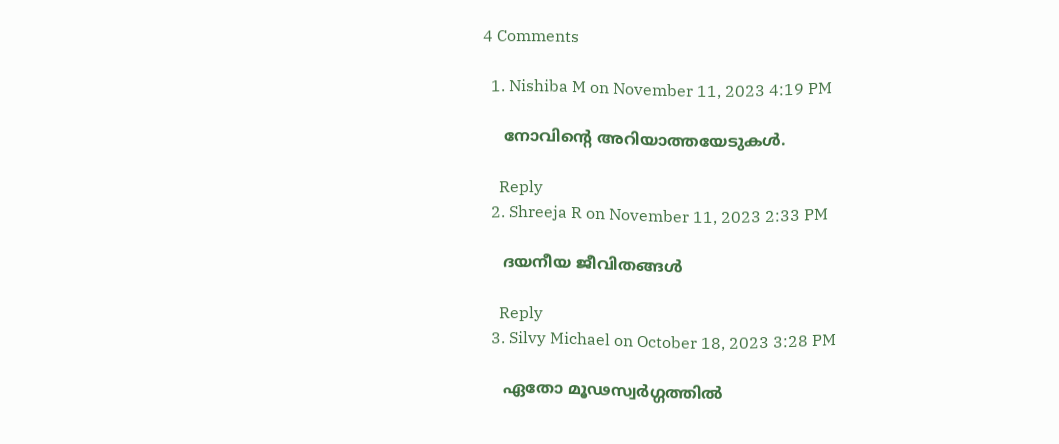4 Comments

  1. Nishiba M on November 11, 2023 4:19 PM

    നോവിന്റെ അറിയാത്തയേടുകൾ.

    Reply
  2. Shreeja R on November 11, 2023 2:33 PM

    ദയനീയ ജീവിതങ്ങൾ

    Reply
  3. Silvy Michael on October 18, 2023 3:28 PM

    ഏതോ മൂഢസ്വർഗ്ഗത്തിൽ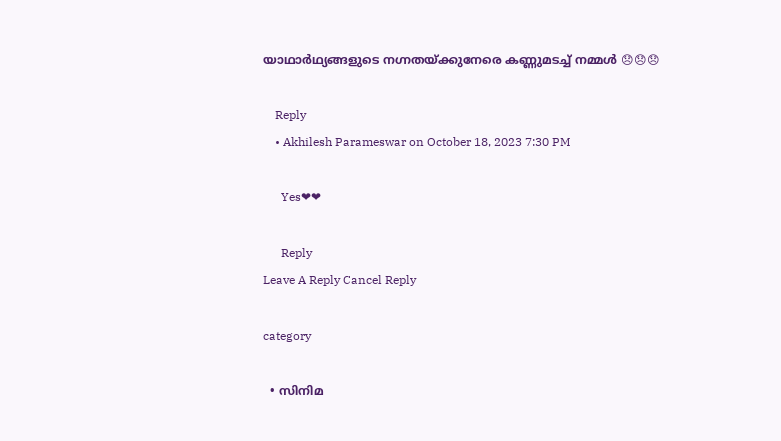യാഥാർഥ്യങ്ങളുടെ നഗ്നതയ്ക്കുനേരെ കണ്ണുമടച്ച് നമ്മൾ 😞😞😞

    Reply
    • Akhilesh Parameswar on October 18, 2023 7:30 PM

      Yes❤❤

      Reply
Leave A Reply Cancel Reply

category

  • സിനിമ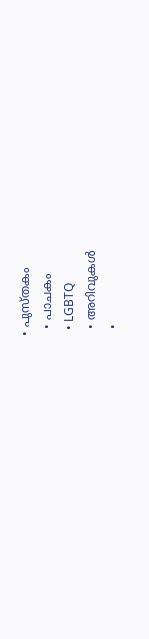• പുസ്‌തകം
  • പാചകം
  • LGBTQ
  • അറിവുകൾ
  •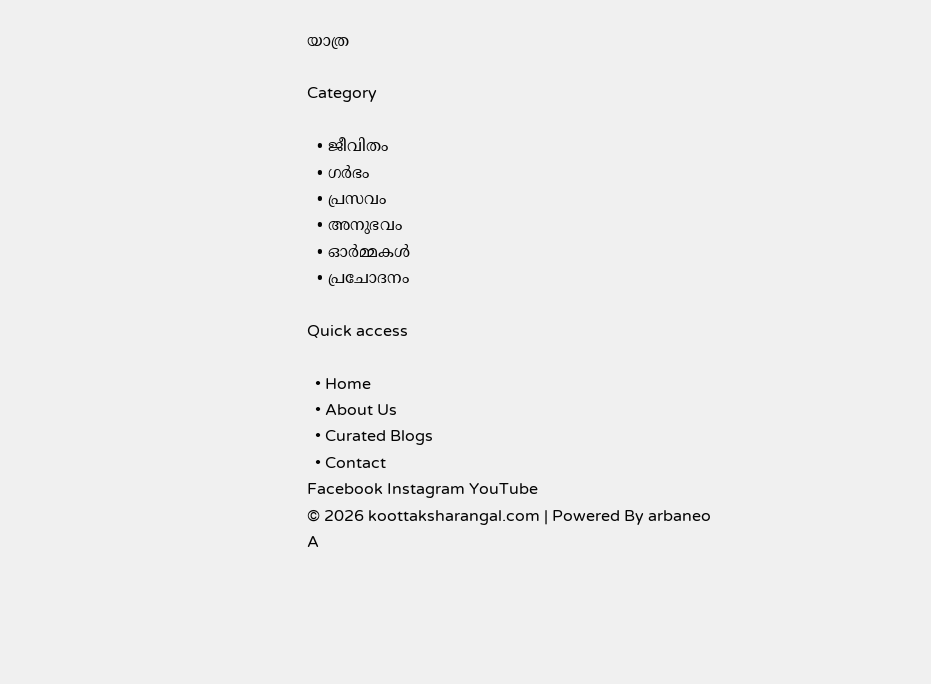യാത്ര

Category

  • ജീവിതം
  • ഗർഭം
  • പ്രസവം
  • അനുഭവം
  • ഓർമ്മകൾ
  • പ്രചോദനം

Quick access

  • Home
  • About Us
  • Curated Blogs
  • Contact
Facebook Instagram YouTube
© 2026 koottaksharangal.com | Powered By arbaneo
A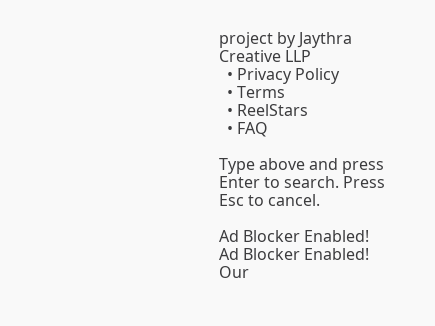project by Jaythra Creative LLP
  • Privacy Policy
  • Terms
  • ReelStars
  • FAQ

Type above and press Enter to search. Press Esc to cancel.

Ad Blocker Enabled!
Ad Blocker Enabled!
Our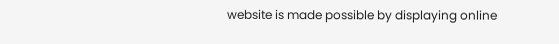website is made possible by displaying online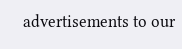advertisements to our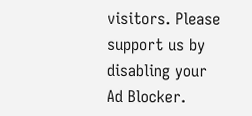visitors. Please support us by disabling your Ad Blocker.